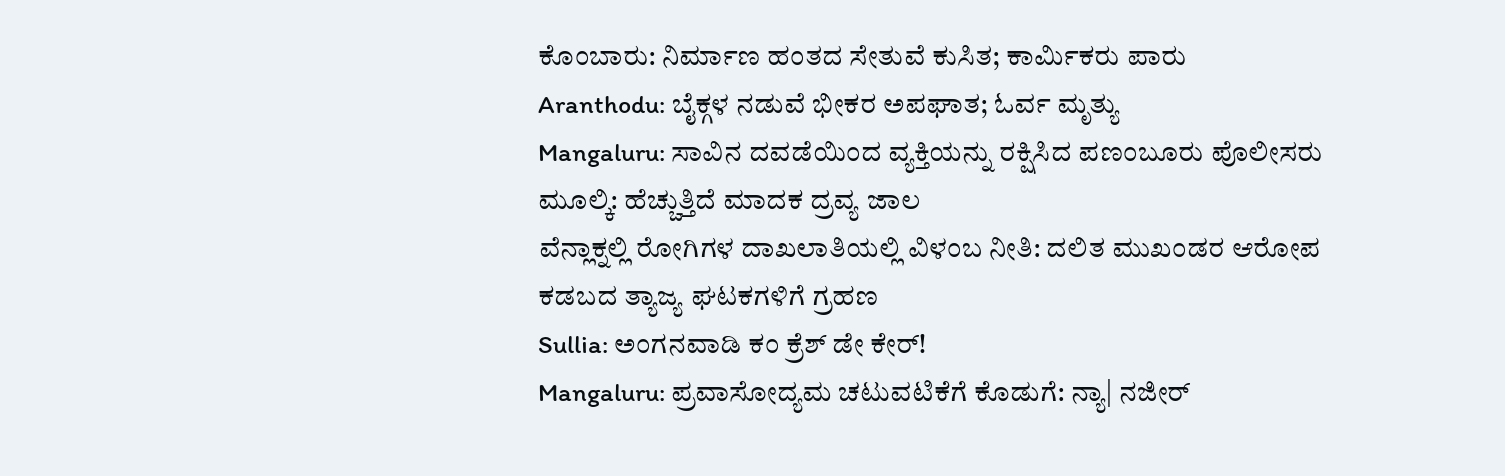ಕೊಂಬಾರು: ನಿರ್ಮಾಣ ಹಂತದ ಸೇತುವೆ ಕುಸಿತ; ಕಾರ್ಮಿಕರು ಪಾರು
Aranthodu: ಬೈಕ್ಗಳ ನಡುವೆ ಭೀಕರ ಅಪಘಾತ; ಓರ್ವ ಮೃತ್ಯು
Mangaluru: ಸಾವಿನ ದವಡೆಯಿಂದ ವ್ಯಕ್ತಿಯನ್ನು ರಕ್ಷಿಸಿದ ಪಣಂಬೂರು ಪೊಲೀಸರು
ಮೂಲ್ಕಿ: ಹೆಚ್ಚುತ್ತಿದೆ ಮಾದಕ ದ್ರವ್ಯ ಜಾಲ
ವೆನ್ಲಾಕ್ನಲ್ಲಿ ರೋಗಿಗಳ ದಾಖಲಾತಿಯಲ್ಲಿ ವಿಳಂಬ ನೀತಿ: ದಲಿತ ಮುಖಂಡರ ಆರೋಪ
ಕಡಬದ ತ್ಯಾಜ್ಯ ಘಟಕಗಳಿಗೆ ಗ್ರಹಣ
Sullia: ಅಂಗನವಾಡಿ ಕಂ ಕ್ರೆಶ್ ಡೇ ಕೇರ್!
Mangaluru: ಪ್ರವಾಸೋದ್ಯಮ ಚಟುವಟಿಕೆಗೆ ಕೊಡುಗೆ: ನ್ಯಾ| ನಜೀರ್